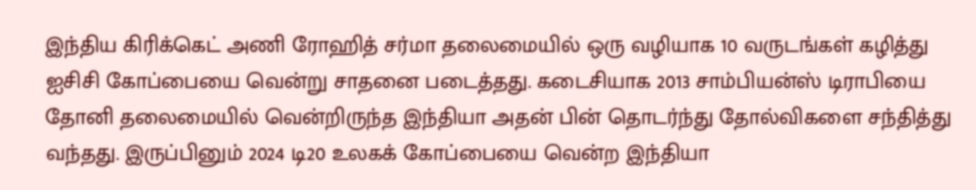இந்திய கிரிக்கெட் அணி ரோஹித் சர்மா தலைமையில் ஒரு வழியாக 10 வருடங்கள் கழித்து ஐசிசி கோப்பையை வென்று சாதனை படைத்தது. கடைசியாக 2013 சாம்பியன்ஸ் டிராபியை தோனி தலைமையில் வென்றிருந்த இந்தியா அதன் பின் தொடர்ந்து தோல்விகளை சந்தித்து வந்தது. இருப்பினும் 2024 டி20 உலகக் கோப்பையை வென்ற இந்தியா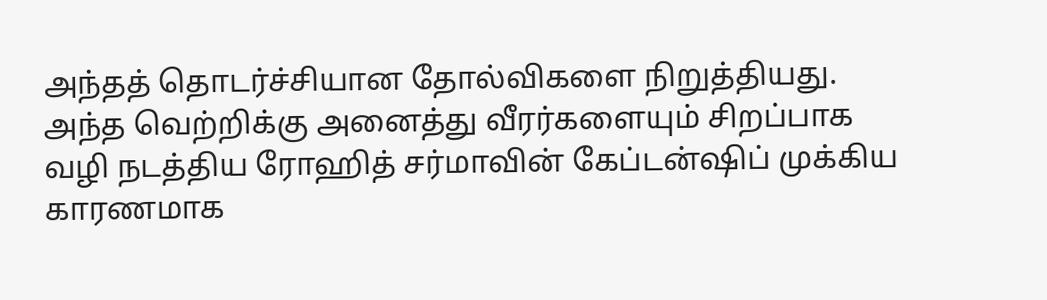அந்தத் தொடர்ச்சியான தோல்விகளை நிறுத்தியது.
அந்த வெற்றிக்கு அனைத்து வீரர்களையும் சிறப்பாக வழி நடத்திய ரோஹித் சர்மாவின் கேப்டன்ஷிப் முக்கிய காரணமாக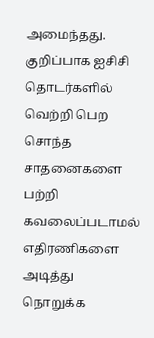அமைந்தது. குறிப்பாக ஐசிசி தொடர்களில் வெற்றி பெற சொந்த சாதனைகளை பற்றி கவலைப்படாமல் எதிரணிகளை அடித்து நொறுக்க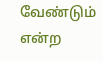வேண்டும் என்ற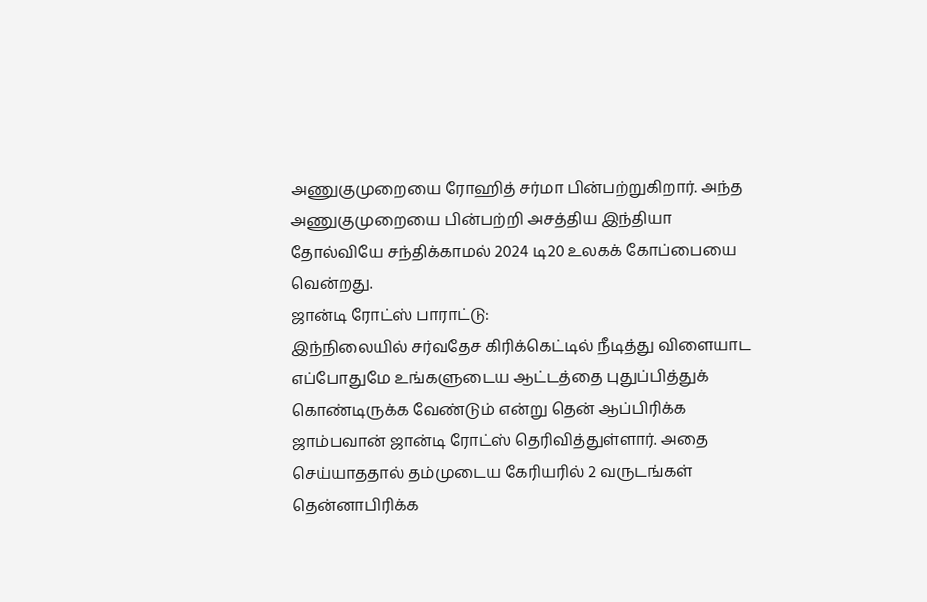அணுகுமுறையை ரோஹித் சர்மா பின்பற்றுகிறார். அந்த அணுகுமுறையை பின்பற்றி அசத்திய இந்தியா தோல்வியே சந்திக்காமல் 2024 டி20 உலகக் கோப்பையை வென்றது.
ஜான்டி ரோட்ஸ் பாராட்டு:
இந்நிலையில் சர்வதேச கிரிக்கெட்டில் நீடித்து விளையாட எப்போதுமே உங்களுடைய ஆட்டத்தை புதுப்பித்துக் கொண்டிருக்க வேண்டும் என்று தென் ஆப்பிரிக்க ஜாம்பவான் ஜான்டி ரோட்ஸ் தெரிவித்துள்ளார். அதை செய்யாததால் தம்முடைய கேரியரில் 2 வருடங்கள் தென்னாபிரிக்க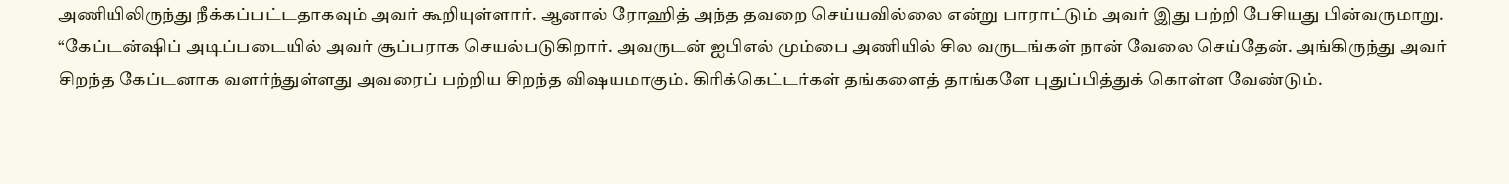அணியிலிருந்து நீக்கப்பட்டதாகவும் அவர் கூறியுள்ளார். ஆனால் ரோஹித் அந்த தவறை செய்யவில்லை என்று பாராட்டும் அவர் இது பற்றி பேசியது பின்வருமாறு.
“கேப்டன்ஷிப் அடிப்படையில் அவர் சூப்பராக செயல்படுகிறார். அவருடன் ஐபிஎல் மும்பை அணியில் சில வருடங்கள் நான் வேலை செய்தேன். அங்கிருந்து அவர் சிறந்த கேப்டனாக வளர்ந்துள்ளது அவரைப் பற்றிய சிறந்த விஷயமாகும். கிரிக்கெட்டர்கள் தங்களைத் தாங்களே புதுப்பித்துக் கொள்ள வேண்டும்.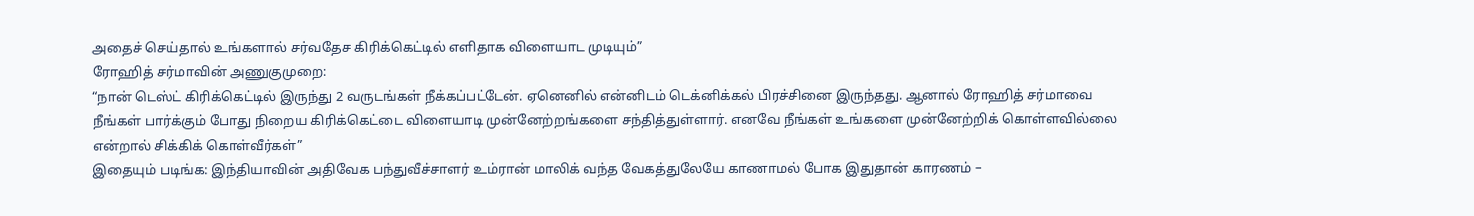அதைச் செய்தால் உங்களால் சர்வதேச கிரிக்கெட்டில் எளிதாக விளையாட முடியும்”
ரோஹித் சர்மாவின் அணுகுமுறை:
“நான் டெஸ்ட் கிரிக்கெட்டில் இருந்து 2 வருடங்கள் நீக்கப்பட்டேன். ஏனெனில் என்னிடம் டெக்னிக்கல் பிரச்சினை இருந்தது. ஆனால் ரோஹித் சர்மாவை நீங்கள் பார்க்கும் போது நிறைய கிரிக்கெட்டை விளையாடி முன்னேற்றங்களை சந்தித்துள்ளார். எனவே நீங்கள் உங்களை முன்னேற்றிக் கொள்ளவில்லை என்றால் சிக்கிக் கொள்வீர்கள்”
இதையும் படிங்க: இந்தியாவின் அதிவேக பந்துவீச்சாளர் உம்ரான் மாலிக் வந்த வேகத்துலேயே காணாமல் போக இதுதான் காரணம் –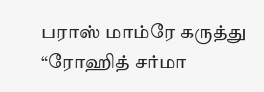பராஸ் மாம்ரே கருத்து
“ரோஹித் சர்மா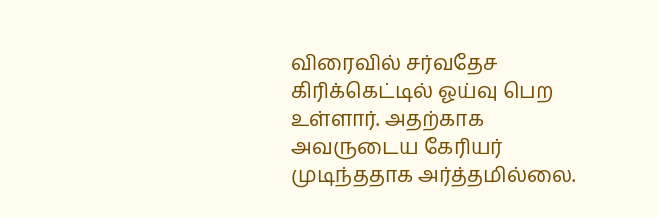விரைவில் சர்வதேச கிரிக்கெட்டில் ஓய்வு பெற உள்ளார். அதற்காக அவருடைய கேரியர் முடிந்ததாக அர்த்தமில்லை.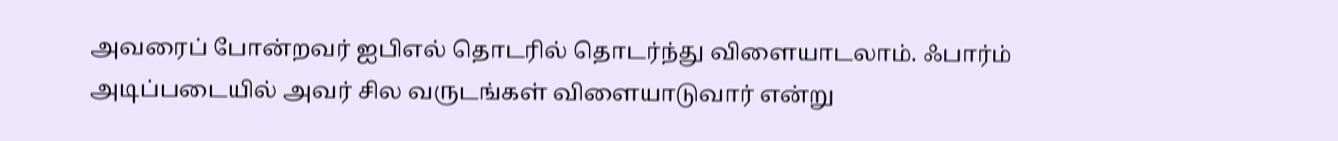அவரைப் போன்றவர் ஐபிஎல் தொடரில் தொடர்ந்து விளையாடலாம். ஃபார்ம் அடிப்படையில் அவர் சில வருடங்கள் விளையாடுவார் என்று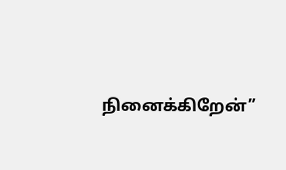நினைக்கிறேன்”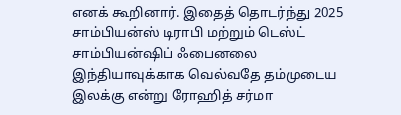எனக் கூறினார். இதைத் தொடர்ந்து 2025 சாம்பியன்ஸ் டிராபி மற்றும் டெஸ்ட் சாம்பியன்ஷிப் ஃபைனலை இந்தியாவுக்காக வெல்வதே தம்முடைய இலக்கு என்று ரோஹித் சர்மா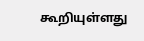கூறியுள்ளது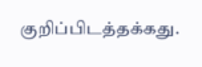குறிப்பிடத்தக்கது.